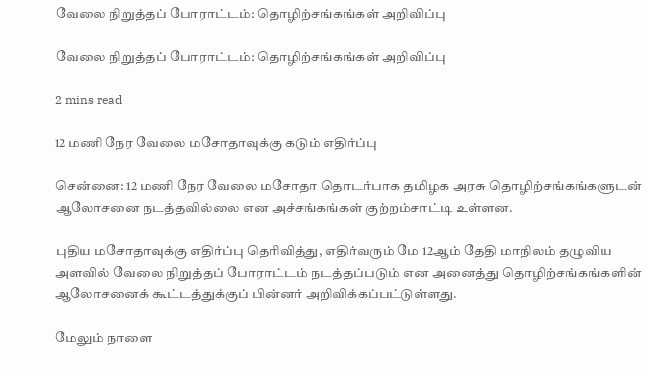வேலை நிறுத்தப் போராட்டம்: தொழிற்சங்கங்கள் அறிவிப்பு

வேலை நிறுத்தப் போராட்டம்: தொழிற்சங்கங்கள் அறிவிப்பு

2 mins read

12 மணி நேர வேலை மசோதாவுக்கு கடும் எதிர்ப்பு

சென்னை: 12 மணி நேர வேலை மசோதா தொடர்பாக தமிழக அரசு தொழிற்சங்கங்களுடன் ஆலோசனை நடத்தவில்லை என அச்சங்கங்கள் குற்றம்சாட்டி உள்ளன.

புதிய மசோதாவுக்கு எதிர்ப்பு தெரிவித்து, எதிர்வரும் மே 12ஆம் தேதி மாநிலம் தழுவிய அளவில் வேலை நிறுத்தப் போராட்டம் நடத்தப்படும் என அனைத்து தொழிற்சங்கங்களின் ஆலோசனைக் கூட்டத்துக்குப் பின்னர் அறிவிக்கப்பட்டுள்ளது.

மேலும் நாளை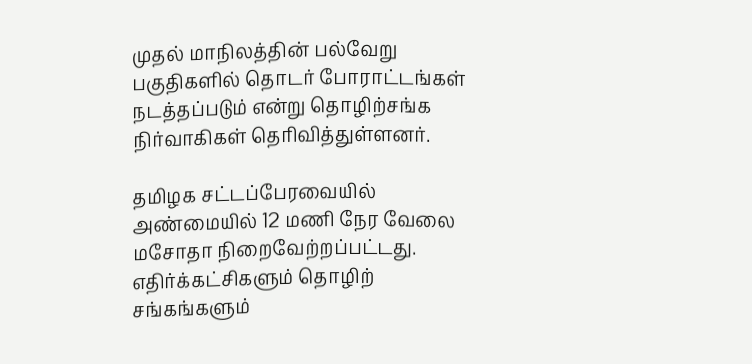முதல் மாநிலத்தின் பல்வேறு பகுதிகளில் தொடர் போராட்டங்கள் நடத்தப்படும் என்று தொழிற்சங்க நிர்வாகிகள் தெரிவித்துள்ளனர்.

தமிழக சட்டப்பேரவையில் அண்மையில் 12 மணி நேர வேலை மசோதா நிறைவேற்றப்பட்டது. எதிர்க்கட்சிகளும் தொழிற் சங்கங்களும்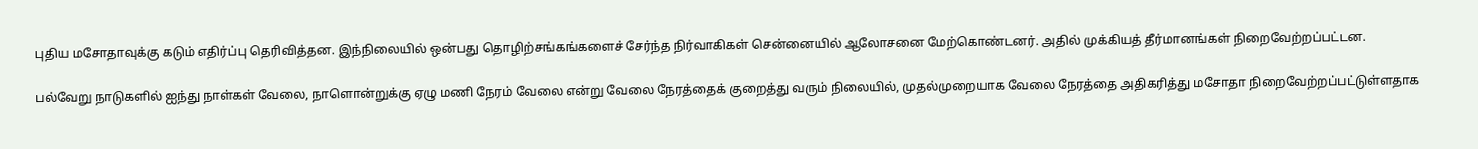புதிய மசோதாவுக்கு கடும் எதிர்ப்பு தெரிவித்தன. இந்நிலையில் ஒன்பது தொழிற்சங்கங்களைச் சேர்ந்த நிர்வாகிகள் சென்னையில் ஆலோசனை மேற்கொண்டனர். அதில் முக்கியத் தீர்மானங்கள் நிறைவேற்றப்பட்டன.

பல்வேறு நாடுகளில் ஐந்து நாள்கள் வேலை, நாளொன்றுக்கு ஏழு மணி நேரம் வேலை என்று வேலை நேரத்தைக் குறைத்து வரும் நிலையில், முதல்முறையாக வேலை நேரத்தை அதிகரித்து மசோதா நிறைவேற்றப்பட்டுள்ளதாக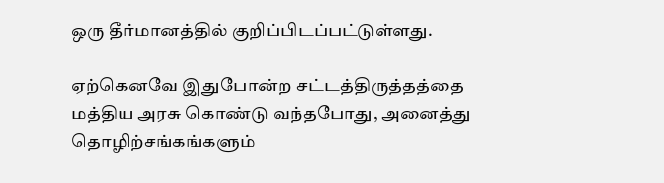ஒரு தீர்மானத்தில் குறிப்பிடப்பட்டுள்ளது.

ஏற்கெனவே இதுபோன்ற சட்டத்திருத்தத்தை மத்திய அரசு கொண்டு வந்தபோது, அனைத்து தொழிற்சங்கங்களும்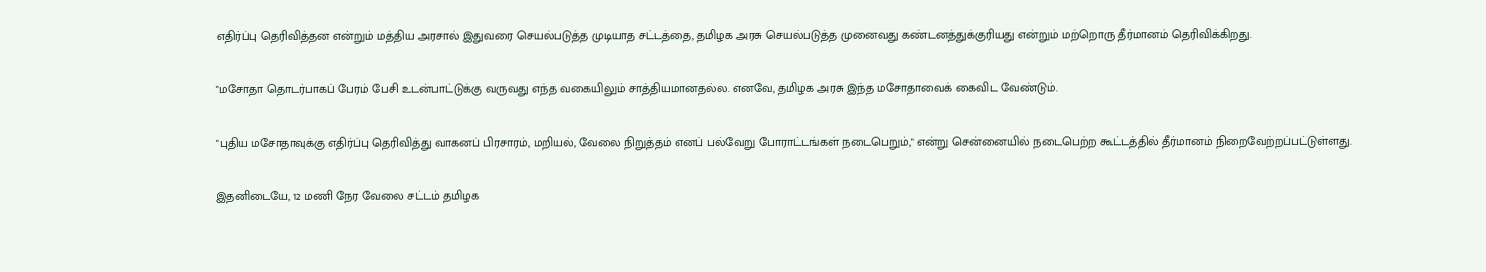எதிர்ப்பு தெரிவித்தன என்றும் மத்திய அரசால் இதுவரை செயல்படுத்த முடியாத சட்டத்தை, தமிழக அரசு செயல்படுத்த முனைவது கண்டனத்துக்குரியது என்றும் மற்றொரு தீர்மானம் தெரிவிக்கிறது.

"மசோதா தொடர்பாகப் பேரம் பேசி உடன்பாட்டுக்கு வருவது எந்த வகையிலும் சாத்தியமானதல்ல. எனவே, தமிழக அரசு இந்த மசோதாவைக் கைவிட வேண்டும்.

"புதிய மசோதாவுக்கு எதிர்ப்பு தெரிவித்து வாகனப் பிரசாரம், மறியல், வேலை நிறுத்தம் எனப் பல்வேறு போராட்டங்கள் நடைபெறும்," என்று சென்னையில் நடைபெற்ற கூட்டத்தில் தீர்மானம் நிறைவேற்றப்பட்டுள்ளது.

இதனிடையே, 12 மணி நேர வேலை சட்டம் தமிழக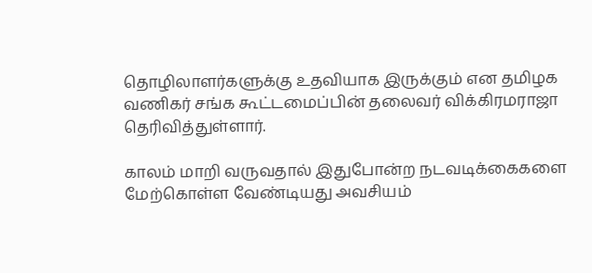தொழிலாளர்களுக்கு உதவியாக இருக்கும் என தமிழக வணிகர் சங்க கூட்டமைப்பின் தலைவர் விக்கிரமராஜா தெரிவித்துள்ளார்.

காலம் மாறி வருவதால் இதுபோன்ற நடவடிக்கைகளை மேற்கொள்ள வேண்டியது அவசியம்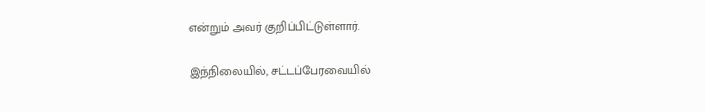என்றும் அவர் குறிப்பிட்டுள்ளார்.

இந்நிலையில், சட்டப்பேரவையில்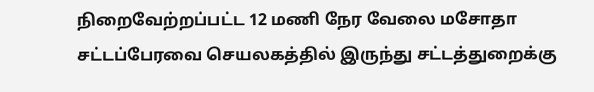நிறைவேற்றப்பட்ட 12 மணி நேர வேலை மசோதா சட்டப்பேரவை செயலகத்தில் இருந்து சட்டத்துறைக்கு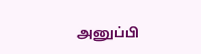அனுப்பி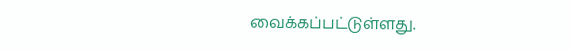வைக்கப்பட்டுள்ளது.